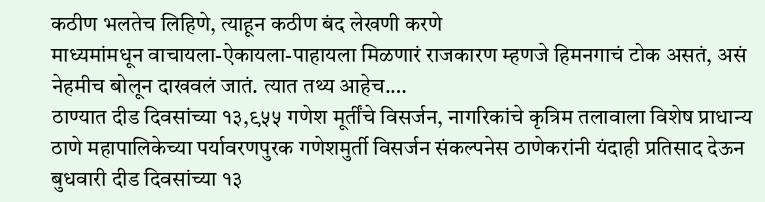कठीण भलतेच लिहिणे, त्याहून कठीण बंद लेखणी करणे
माध्यमांमधून वाचायला-ऐकायला-पाहायला मिळणारं राजकारण म्हणजे हिमनगाचं टोक असतं, असं नेहमीच बोलून दाखवलं जातं. त्यात तथ्य आहेच.…
ठाण्यात दीड दिवसांच्या १३,९५५ गणेश मूर्तींचे विसर्जन, नागरिकांचे कृत्रिम तलावाला विशेष प्राधान्य
ठाणे महापालिकेच्या पर्यावरणपुरक गणेशमुर्ती विसर्जन संकल्पनेस ठाणेकरांनी यंदाही प्रतिसाद देऊन बुधवारी दीड दिवसांच्या १३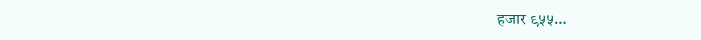हजार ९५५…